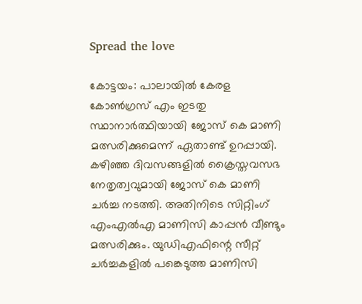Spread the love

കോട്ടയം: പാലായിൽ കേരള കോൺഗ്രസ് എം ഇടതു സ്ഥാനാർത്ഥിയായി ജോസ് കെ മാണി മത്സരിക്കുമെന്ന് ഏതാണ്ട് ഉറപ്പായി. കഴിഞ്ഞ ദിവസങ്ങളിൽ ക്രൈസ്തവസഭ നേതൃത്വവുമായി ജോസ് കെ മാണി ചർച്ച നടത്തി. അതിനിടെ സിറ്റിംഗ് എംഎൽഎ മാണിസി കാപ്പൻ വീണ്ടും മത്സരിക്കും. യുഡിഎഫിന്റെ സീറ്റ് ചർച്ചകളിൽ പങ്കെടുത്ത മാണിസി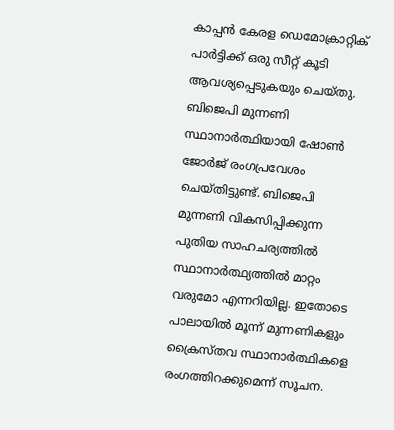കാപ്പൻ കേരള ഡെമോക്രാറ്റിക് പാർട്ടിക്ക് ഒരു സീറ്റ് കൂടി ആവശ്യപ്പെടുകയും ചെയ്തു. ബിജെപി മുന്നണി സ്ഥാനാർത്ഥിയായി ഷോൺ ജോർജ് രംഗപ്രവേശം ചെയ്തിട്ടുണ്ട്. ബിജെപി മുന്നണി വികസിപ്പിക്കുന്ന പുതിയ സാഹചര്യത്തിൽ സ്ഥാനാർത്ഥ്യത്തിൽ മാറ്റം വരുമോ എന്നറിയില്ല. ഇതോടെ പാലായിൽ മൂന്ന് മുന്നണികളും ക്രൈസ്തവ സ്ഥാനാർത്ഥികളെ രംഗത്തിറക്കുമെന്ന് സൂചന.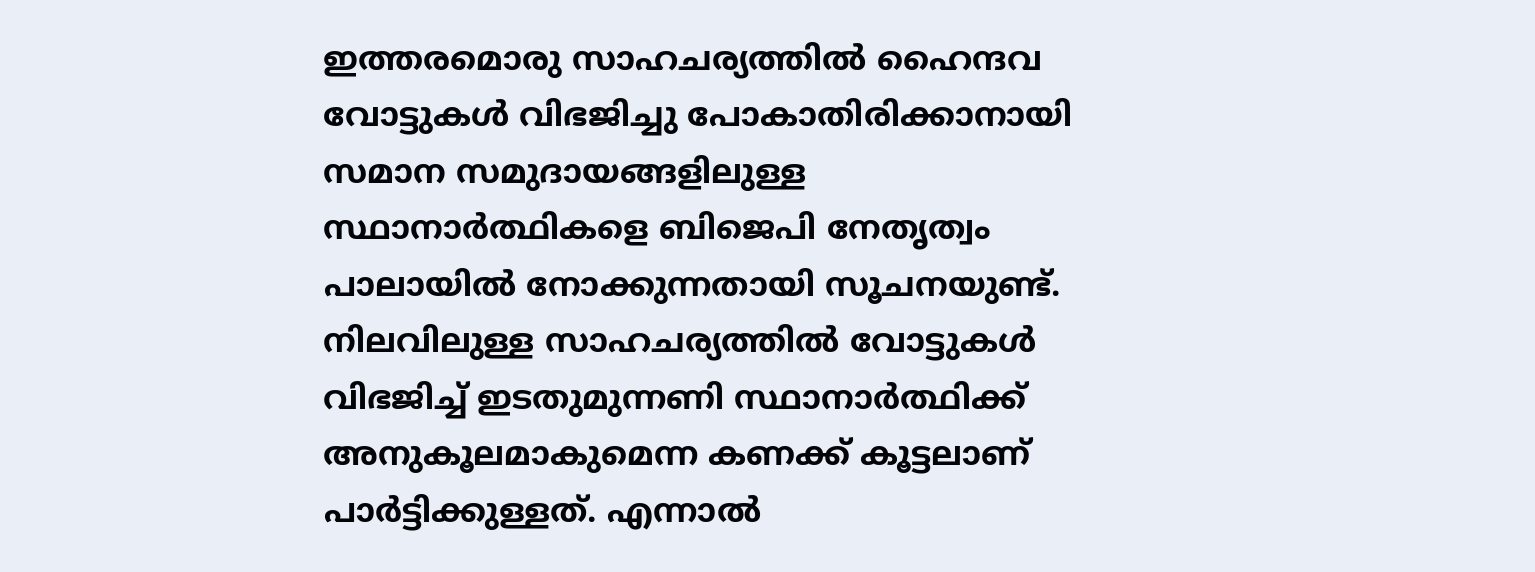ഇത്തരമൊരു സാഹചര്യത്തിൽ ഹൈന്ദവ വോട്ടുകൾ വിഭജിച്ചു പോകാതിരിക്കാനായി സമാന സമുദായങ്ങളിലുള്ള സ്ഥാനാർത്ഥികളെ ബിജെപി നേതൃത്വം പാലായിൽ നോക്കുന്നതായി സൂചനയുണ്ട്. നിലവിലുള്ള സാഹചര്യത്തിൽ വോട്ടുകൾ വിഭജിച്ച് ഇടതുമുന്നണി സ്ഥാനാർത്ഥിക്ക് അനുകൂലമാകുമെന്ന കണക്ക് കൂട്ടലാണ് പാർട്ടിക്കുള്ളത്. എന്നാൽ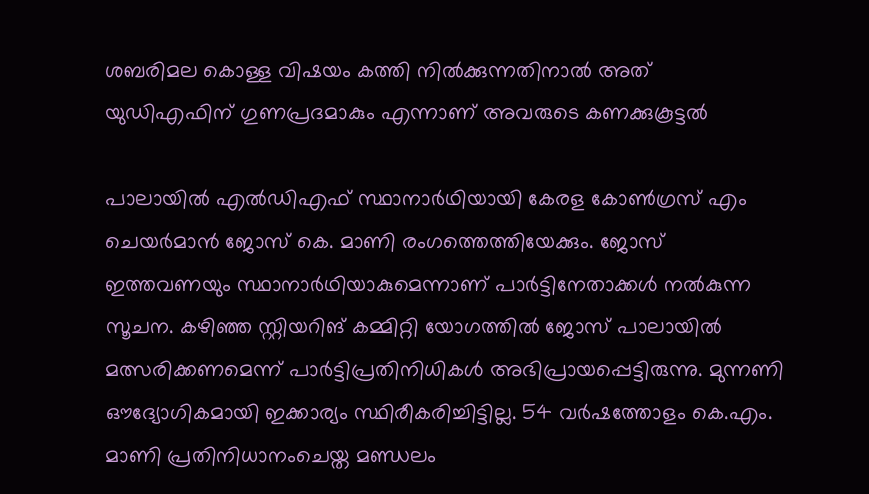ശബരിമല കൊള്ള വിഷയം കത്തി നിൽക്കുന്നതിനാൽ അത് യുഡിഎഫിന് ഗുണപ്രദമാകും എന്നാണ് അവരുടെ കണക്കുകൂട്ടൽ

പാലായിൽ എൽഡിഎഫ്‌ സ്ഥാനാർഥിയായി കേരള കോൺഗ്രസ്‌ എം ചെയർമാൻ ജോസ്‌ കെ. മാണി രംഗത്തെത്തിയേക്കും. ജോസ് ഇത്തവണയും സ്ഥാനാർഥിയാകുമെന്നാണ് പാർട്ടിനേതാക്കൾ നൽകുന്ന സൂചന. കഴിഞ്ഞ സ്റ്റിയറിങ്‌ കമ്മിറ്റി യോഗത്തിൽ ജോസ്‌ പാലായിൽ മത്സരിക്കണമെന്ന്‌ പാർട്ടിപ്രതിനിധികൾ അഭിപ്രായപ്പെട്ടിരുന്നു. മുന്നണി ഔദ്യോഗികമായി ഇക്കാര്യം സ്ഥിരീകരിച്ചിട്ടില്ല. 54 വർഷത്തോളം കെ.എം. മാണി പ്രതിനിധാനംചെയ്ത മണ്ഡലം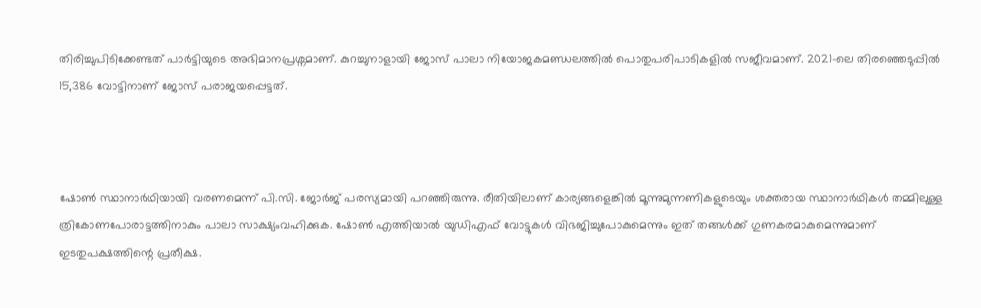തിരിച്ചുപിടിക്കേണ്ടത് പാർട്ടിയുടെ അഭിമാനപ്രശ്നമാണ്. കുറച്ചുനാളായി ജോസ് പാലാ നിയോജകമണ്ഡലത്തിൽ പൊതുപരിപാടികളിൽ സജീവമാണ്. 2021-ലെ തിരഞ്ഞെടുപ്പിൽ 15,386 വോട്ടിനാണ്‌ ജോസ് പരാജയപ്പെട്ടത്‌.



ഷോൺ സ്ഥാനാർഥിയായി വരണമെന്ന് പി.സി. ജോർജ് പരസ്യമായി പറഞ്ഞിരുന്നു. രീതിയിലാണ് കാര്യങ്ങളെങ്കിൽ മൂന്നുമുന്നണികളുടെയും ശക്തരായ സ്ഥാനാർഥികൾ തമ്മിലുള്ള ത്രികോണപോരാട്ടത്തിനാകും പാലാ സാക്ഷ്യംവഹിക്കുക. ഷോൺ എത്തിയാൽ യുഡിഎഫ് വോട്ടുകൾ വിഭജിച്ചുപോകുമെന്നും ഇത് തങ്ങൾക്ക് ഗുണകരമാകുമെന്നുമാണ് ഇടതുപക്ഷത്തിന്റെ പ്രതീക്ഷ.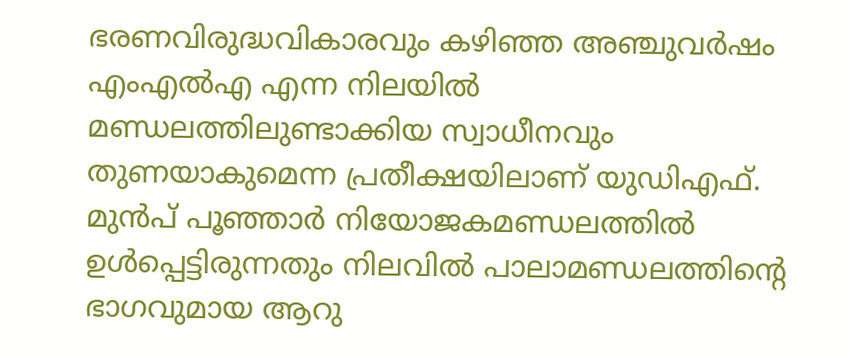ഭരണവിരുദ്ധവികാരവും കഴിഞ്ഞ അഞ്ചുവർഷം എംഎൽഎ എന്ന നിലയിൽ മണ്ഡലത്തിലുണ്ടാക്കിയ സ്വാധീനവും തുണയാകുമെന്ന പ്രതീക്ഷയിലാണ്‌ യുഡിഎഫ്‌. മുൻപ്‌ പൂഞ്ഞാർ നിയോജകമണ്ഡലത്തിൽ ഉൾപ്പെട്ടിരുന്നതും നിലവിൽ പാലാമണ്ഡലത്തിന്റെ ഭാഗവുമായ ആറു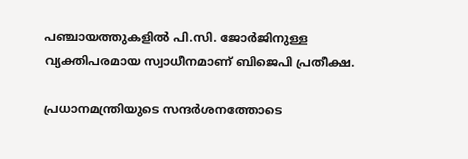പഞ്ചായത്തുകളിൽ പി.സി. ജോർജിനുള്ള വ്യക്തിപരമായ സ്വാധീനമാണ് ബിജെപി പ്രതീക്ഷ.

പ്രധാനമന്ത്രിയുടെ സന്ദർശനത്തോടെ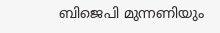ബിജെപി മുന്നണിയും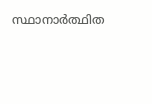സ്ഥാനാർത്ഥിത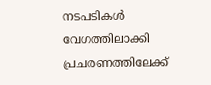നടപടികൾ വേഗത്തിലാക്കി പ്രചരണത്തിലേക്ക്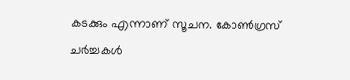കടക്കും എന്നാണ് സൂചന. കോൺഗ്രസ് ചർച്ചകൾ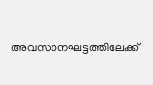അവസാനഘട്ടത്തിലേക്ക്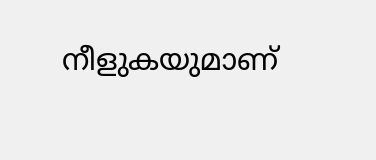നീളുകയുമാണ്